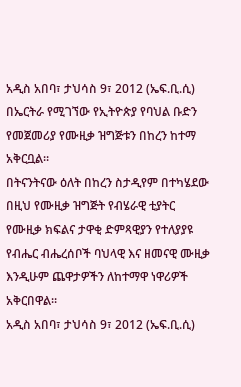አዲስ አበባ፣ ታህሳስ 9፣ 2012 (ኤፍ.ቢ.ሲ) በኤርትራ የሚገኘው የኢትዮጵያ የባህል ቡድን የመጀመሪያ የሙዚቃ ዝግጅቱን በከረን ከተማ አቅርቧል።
በትናንትናው ዕለት በከረን ስታዲየም በተካሄደው በዚህ የሙዚቃ ዝግጅት የብሄራዊ ቲያትር የሙዚቃ ክፍልና ታዋቂ ድምጻዊያን የተለያያዩ የብሔር ብሔረሰቦች ባህላዊ እና ዘመናዊ ሙዚቃ እንዲሁም ጨዋታዎችን ለከተማዋ ነዋሪዎች አቅርበዋል።
አዲስ አበባ፣ ታህሳስ 9፣ 2012 (ኤፍ.ቢ.ሲ)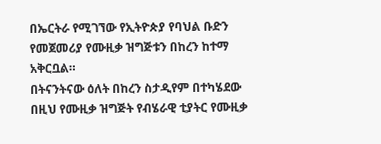በኤርትራ የሚገኘው የኢትዮጵያ የባህል ቡድን የመጀመሪያ የሙዚቃ ዝግጅቱን በከረን ከተማ አቅርቧል።
በትናንትናው ዕለት በከረን ስታዲየም በተካሄደው በዚህ የሙዚቃ ዝግጅት የብሄራዊ ቲያትር የሙዚቃ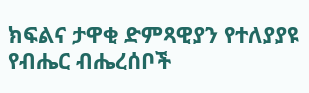ክፍልና ታዋቂ ድምጻዊያን የተለያያዩ የብሔር ብሔረሰቦች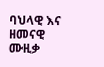ባህላዊ እና ዘመናዊ ሙዚቃ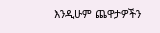እንዲሁም ጨዋታዎችን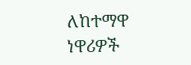ለከተማዋ ነዋሪዎች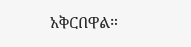አቅርበዋል።